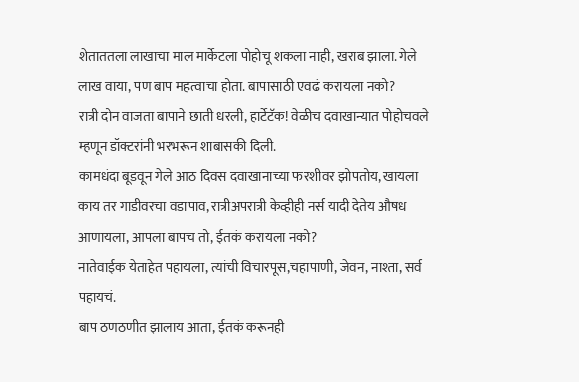शेताततला लाखाचा माल मार्केटला पोहोचू शकला नाही, खराब झाला. गेले लाख वाया, पण बाप महत्वाचा होता. बापासाठी एवढं करायला नको?
रात्री दोन वाजता बापाने छाती धरली, हार्टेटॅक! वेळीच दवाखान्यात पोहोचवले म्हणून डॉक्टरांनी भरभरून शाबासकी दिली.
कामधंदा बूडवून गेले आठ दिवस दवाखानाच्या फरशीवर झोपतोय, खायला काय तर गाडीवरचा वडापाव, रात्रीअपरात्री केव्हीही नर्स यादी देतेय औषध आणायला, आपला बापच तो, ईतकं करायला नको?
नातेवाईक येताहेत पहायला, त्यांची विचारपूस,चहापाणी, जेवन, नाश्ता, सर्व पहायचं.
बाप ठणठणीत झालाय आता, ईतकं करूनही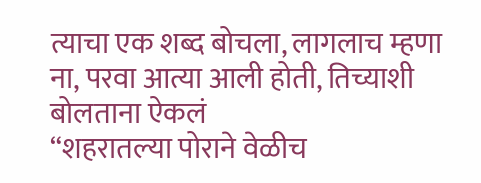त्याचा एक शब्द बोचला, लागलाच म्हणा ना, परवा आत्या आली होती, तिच्याशी बोलताना ऐकलं
“शहरातल्या पोराने वेळीच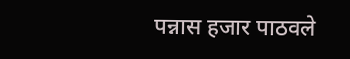पन्नास हजार पाठवले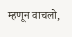म्हणून वाचलो,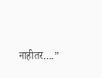नाहीतर….”